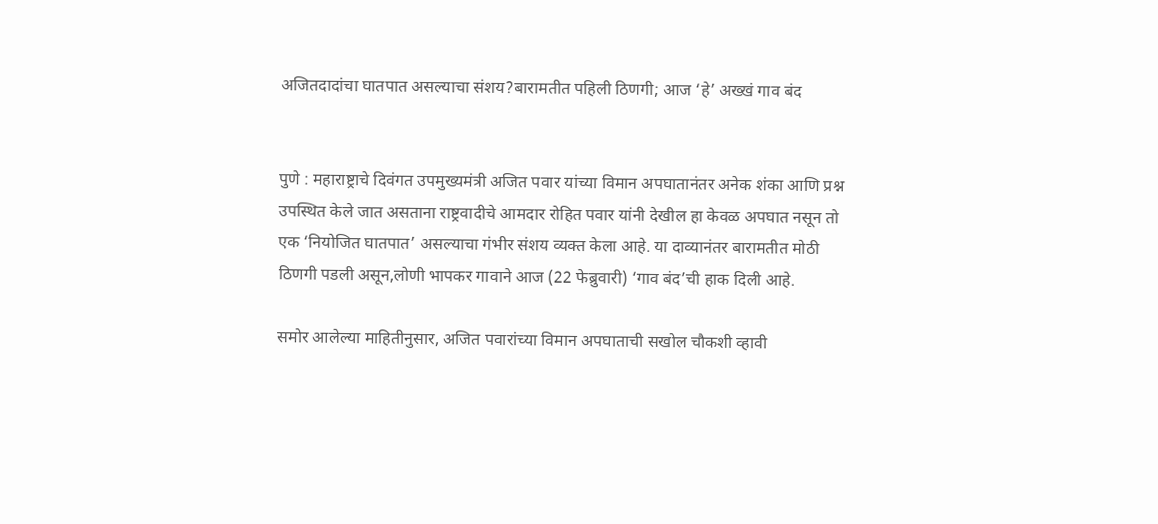अजितदादांचा घातपात असल्याचा संशय?बारामतीत पहिली ठिणगी; आज ‘हे’ अख्खं गाव बंद


पुणे : महाराष्ट्राचे दिवंगत उपमुख्यमंत्री अजित पवार यांच्या विमान अपघातानंतर अनेक शंका आणि प्रश्न उपस्थित केले जात असताना राष्ट्रवादीचे आमदार रोहित पवार यांनी देखील हा केवळ अपघात नसून तो एक ‘नियोजित घातपात’ असल्याचा गंभीर संशय व्यक्त केला आहे. या दाव्यानंतर बारामतीत मोठी ठिणगी पडली असून,लोणी भापकर गावाने आज (22 फेब्रुवारी) ‘गाव बंद’ची हाक दिली आहे.

समोर आलेल्या माहितीनुसार, अजित पवारांच्या विमान अपघाताची सखोल चौकशी व्हावी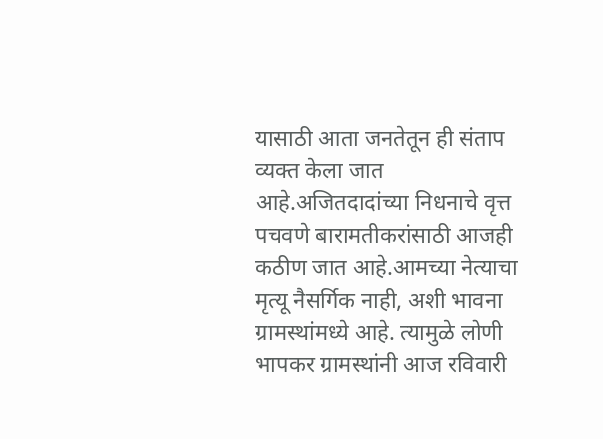यासाठी आता जनतेतून ही संताप व्यक्त केला जात आहे.अजितदादांच्या निधनाचे वृत्त पचवणे बारामतीकरांसाठी आजही कठीण जात आहे.आमच्या नेत्याचा मृत्यू नैसर्गिक नाही, अशी भावना ग्रामस्थांमध्ये आहे. त्यामुळे लोणी भापकर ग्रामस्थांनी आज रविवारी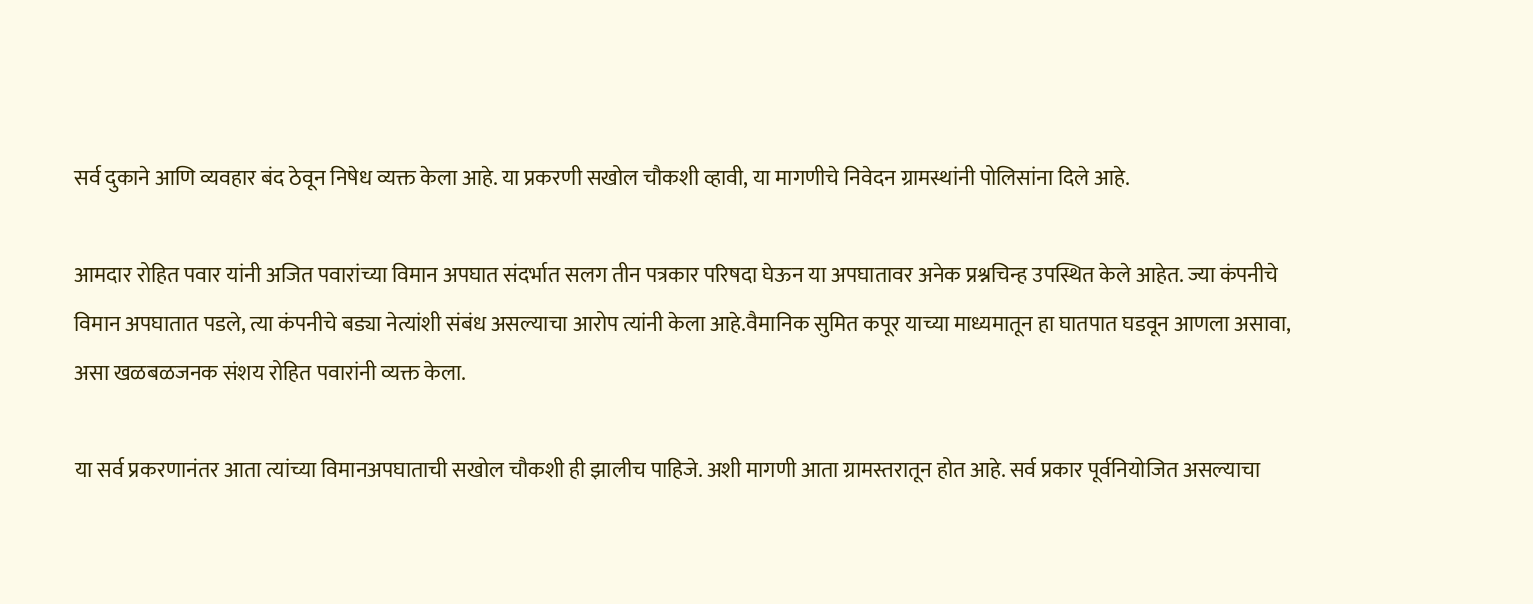सर्व दुकाने आणि व्यवहार बंद ठेवून निषेध व्यक्त केला आहे. या प्रकरणी सखोल चौकशी व्हावी, या मागणीचे निवेदन ग्रामस्थांनी पोलिसांना दिले आहे.

आमदार रोहित पवार यांनी अजित पवारांच्या विमान अपघात संदर्भात सलग तीन पत्रकार परिषदा घेऊन या अपघातावर अनेक प्रश्नचिन्ह उपस्थित केले आहेत. ज्या कंपनीचे विमान अपघातात पडले, त्या कंपनीचे बड्या नेत्यांशी संबंध असल्याचा आरोप त्यांनी केला आहे.वैमानिक सुमित कपूर याच्या माध्यमातून हा घातपात घडवून आणला असावा, असा खळबळजनक संशय रोहित पवारांनी व्यक्त केला.

या सर्व प्रकरणानंतर आता त्यांच्या विमानअपघाताची सखोल चौकशी ही झालीच पाहिजे. अशी मागणी आता ग्रामस्तरातून होत आहे. सर्व प्रकार पूर्वनियोजित असल्याचा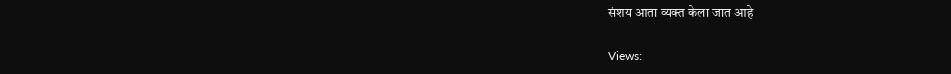संशय आता व्यक्त केला जात आहे

Views: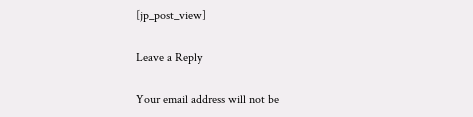[jp_post_view]

Leave a Reply

Your email address will not be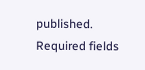published. Required fields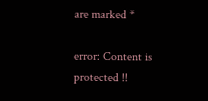are marked *

error: Content is protected !!